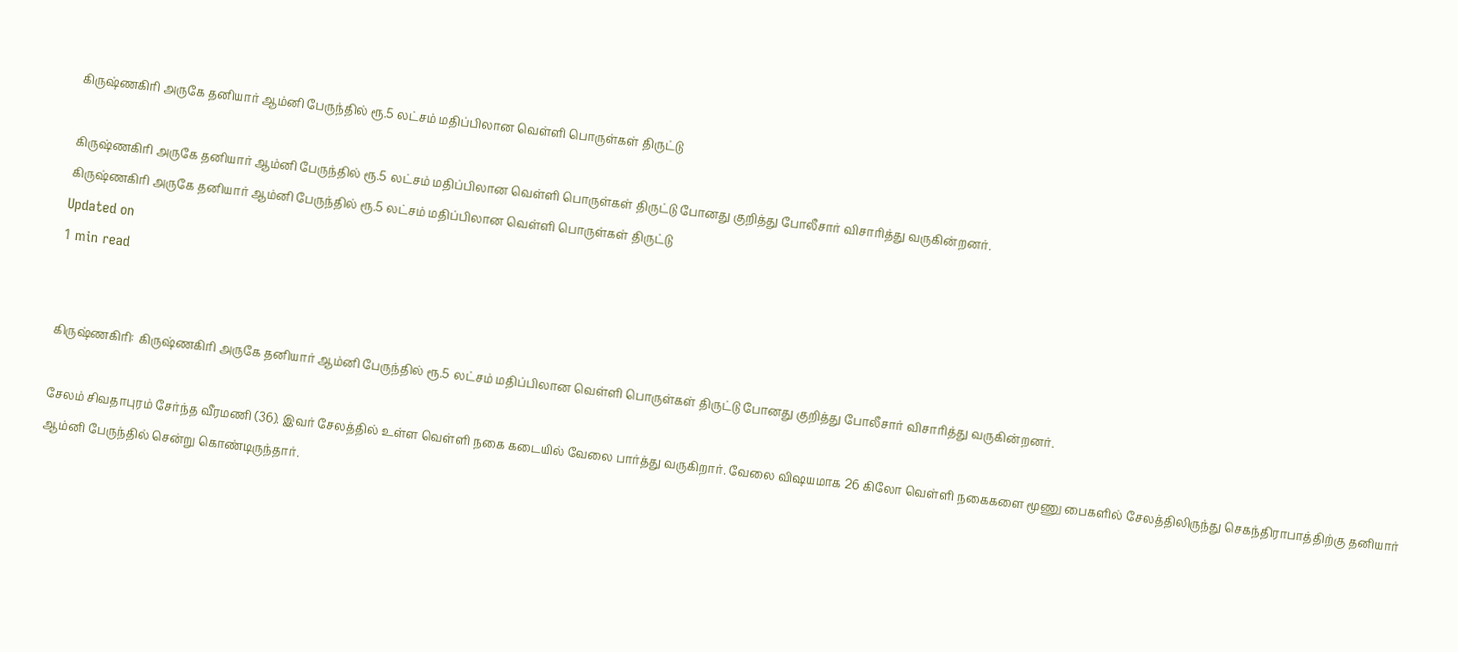கிருஷ்ணகிரி அருகே தனியார் ஆம்னி பேருந்தில் ரூ.5 லட்சம் மதிப்பிலான வெள்ளி பொருள்கள் திருட்டு

கிருஷ்ணகிரி அருகே தனியார் ஆம்னி பேருந்தில் ரூ.5 லட்சம் மதிப்பிலான வெள்ளி பொருள்கள் திருட்டு போனது குறித்து போலீசார் விசாரித்து வருகின்றனர்.
கிருஷ்ணகிரி அருகே தனியார் ஆம்னி பேருந்தில் ரூ.5 லட்சம் மதிப்பிலான வெள்ளி பொருள்கள் திருட்டு
Updated on
1 min read


கிருஷ்ணகிரி: கிருஷ்ணகிரி அருகே தனியார் ஆம்னி பேருந்தில் ரூ.5 லட்சம் மதிப்பிலான வெள்ளி பொருள்கள் திருட்டு போனது குறித்து போலீசார் விசாரித்து வருகின்றனர்.

சேலம் சிவதாபுரம் சேர்ந்த வீரமணி (36). இவர் சேலத்தில் உள்ள வெள்ளி நகை கடையில் வேலை பார்த்து வருகிறார். வேலை விஷயமாக 26 கிலோ வெள்ளி நகைகளை மூணு பைகளில் சேலத்திலிருந்து செகந்திராபாத்திற்கு தனியார் ஆம்னி பேருந்தில் சென்று கொண்டிருந்தார்.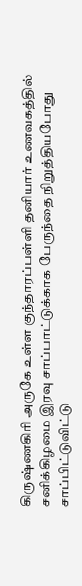கிருஷ்ணகிரி அருகே உள்ள குந்தாரப்பள்ளி தனியார் உணவகத்தில் சனிக்கிழமை இரவு சாப்பாட்டுக்காக பேருந்தை நிறுத்தியபோது சாப்பிட்டுவிட்டு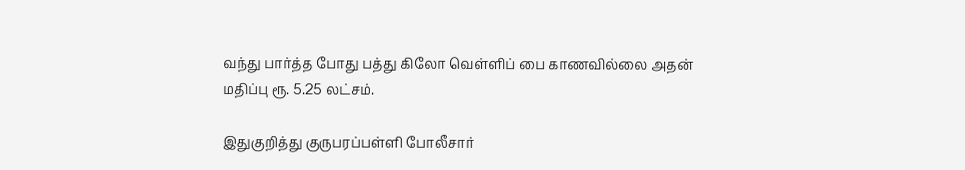வந்து பார்த்த போது பத்து கிலோ வெள்ளிப் பை காணவில்லை அதன் மதிப்பு ரூ. 5.25 லட்சம்.

இதுகுறித்து குருபரப்பள்ளி போலீசார்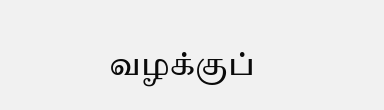வழக்குப்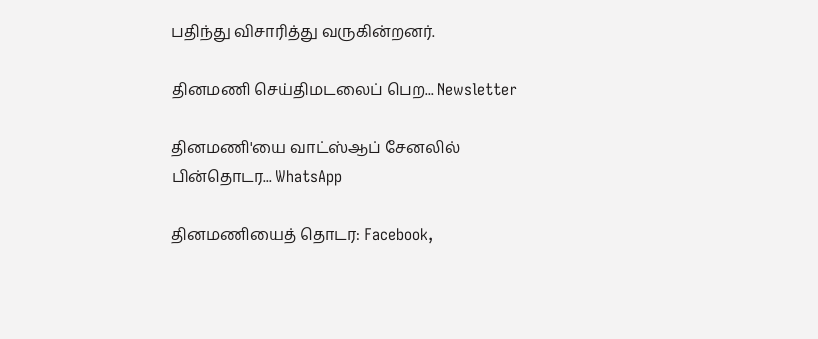பதிந்து விசாரித்து வருகின்றனர்.

தினமணி செய்திமடலைப் பெற... Newsletter

தினமணி'யை வாட்ஸ்ஆப் சேனலில் பின்தொடர... WhatsApp

தினமணியைத் தொடர: Facebook,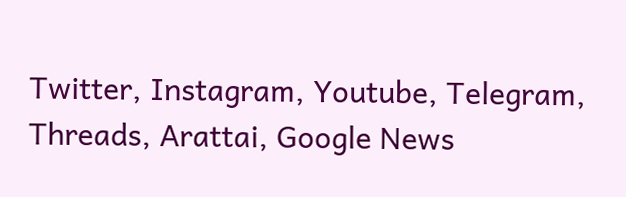Twitter, Instagram, Youtube, Telegram, Threads, Arattai, Google News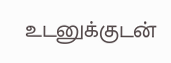உடனுக்குடன்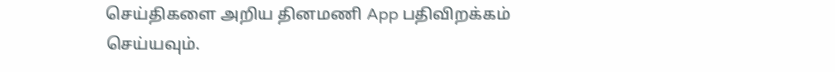செய்திகளை அறிய தினமணி App பதிவிறக்கம் செய்யவும்.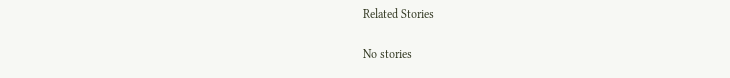Related Stories

No stories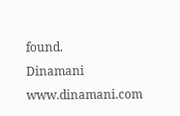found.
Dinamani
www.dinamani.com